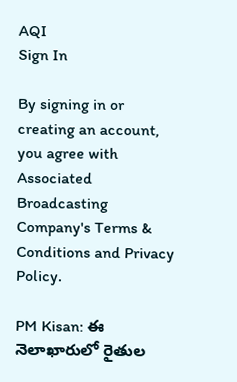AQI
Sign In

By signing in or creating an account, you agree with Associated Broadcasting Company's Terms & Conditions and Privacy Policy.

PM Kisan: ఈ నెలాఖారులో రైతుల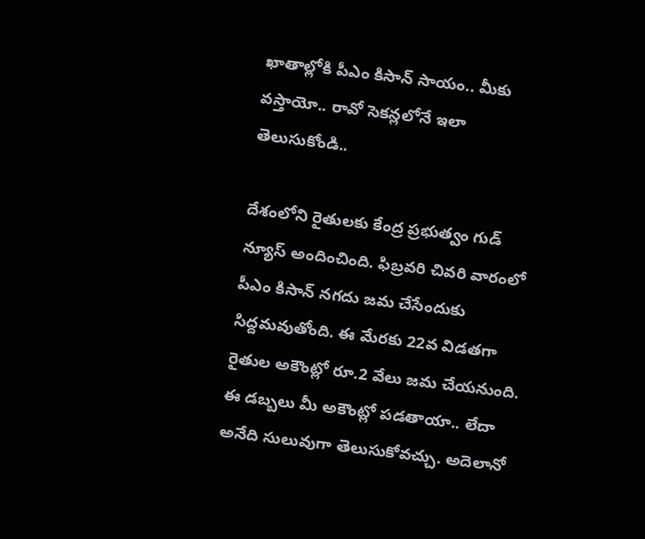ఖాతాల్లోకి పీఎం కిసాన్ సాయం.. మీకు వస్తాయో.. రావో సెకన్లలోనే ఇలా తెలుసుకోండి..

దేశంలోని రైతులకు కేంద్ర ప్రభుత్వం గుడ్ న్యూస్ అందించింది. ఫిబ్రవరి చివరి వారంలో పీఎం కిసాన్ నగదు జమ చేసేందుకు సిద్దమవుతోంది. ఈ మేరకు 22వ విడతగా రైతుల అకౌంట్లో రూ.2 వేలు జమ చేయనుంది. ఈ డబ్బలు మీ అకౌంట్లో పడతాయా.. లేదా అనేది సులువుగా తెలుసుకోవచ్చు. అదెలానో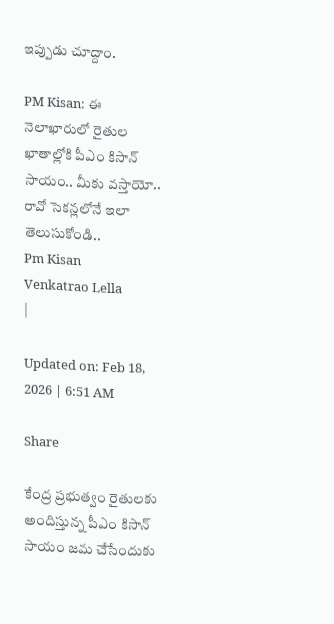ఇప్పుడు చూద్దాం.

PM Kisan: ఈ నెలాఖారులో రైతుల ఖాతాల్లోకి పీఎం కిసాన్ సాయం.. మీకు వస్తాయో.. రావో సెకన్లలోనే ఇలా తెలుసుకోండి..
Pm Kisan
Venkatrao Lella
|

Updated on: Feb 18, 2026 | 6:51 AM

Share

కేంద్ర ప్రభుత్వం రైతులకు అందిస్తున్న పీఎం కిసాన్ సాయం జమ చేసేందుకు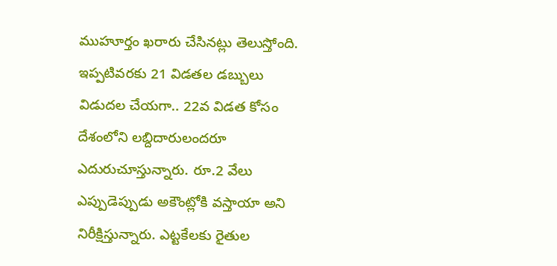ముహూర్తం ఖరారు చేసినట్లు తెలుస్తోంది. ఇప్పటివరకు 21 విడతల డబ్బులు విడుదల చేయగా.. 22వ విడత కోసం దేశంలోని లబ్దిదారులందరూ ఎదురుచూస్తున్నారు. రూ.2 వేలు ఎప్పుడెప్పుడు అకౌంట్లోకి వస్తాయా అని నిరీక్షిస్తున్నారు. ఎట్టకేలకు రైతుల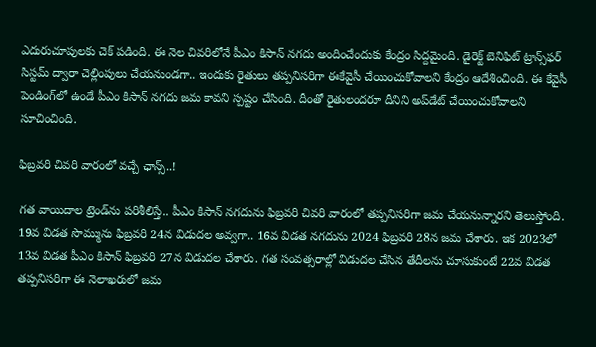ఎదురుచూపులకు చెక్ పడింది. ఈ నెల చివరిలోనే పీఎం కిసాన్ నగదు అందించేందుకు కేంద్రం సిద్దమైంది. డైరెక్ట్ బెనిఫిట్ ట్రాన్స్‌ఫర్ సిస్టమ్ ద్వారా చెల్లింపులు చేయనుండగా.. ఇందుకు రైతులు తప్పనిసరిగా ఈకేవైసీ చేయించుకోవాలని కేంద్రం ఆదేశించింది. ఈ కేవైసీ పెండింగ్‌లో ఉండే పీఎం కిసాన్ నగదు జమ కావని స్పష్టం చేసింది. దీంతో రైతులందరూ దీనిని అప్‌డేట్ చేయించుకోవాలని సూచించింది.

ఫిబ్రవరి చివరి వారంలో వచ్చే ఛాన్స్..!

గత వాయిదాల ట్రెండ్‌ను పరిశీలిస్తే.. పీఎం కిసాన్ నగదును ఫిబ్రవరి చివరి వారంలో తప్పనిసరిగా జమ చేయనున్నారని తెలుస్తోంది. 19వ విడత సొమ్మును ఫిబ్రవరి 24న విడుదల అవ్వగా.. 16వ విడత నగదును 2024 ఫిబ్రవరి 28న జమ చేశారు. ఇక 2023లో 13వ విడత పీఎం కిసాన్ ఫిబ్రవరి 27న విడుదల చేశారు. గత సంవత్సరాల్లో విడుదల చేసిన తేదీలను చూసుకుంటే 22వ విడత తప్పనిసరిగా ఈ నెలాఖరులో జమ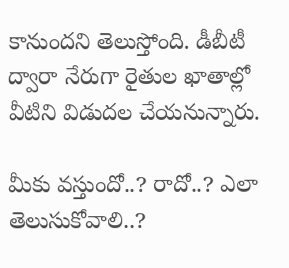కానుందని తెలుస్తోంది. డీబీటీ ద్వారా నేరుగా రైతుల ఖాతాల్లో వీటిని విడుదల చేయనున్నారు.

మీకు వస్తుందో..? రాదో..? ఎలా తెలుసుకోవాలి..?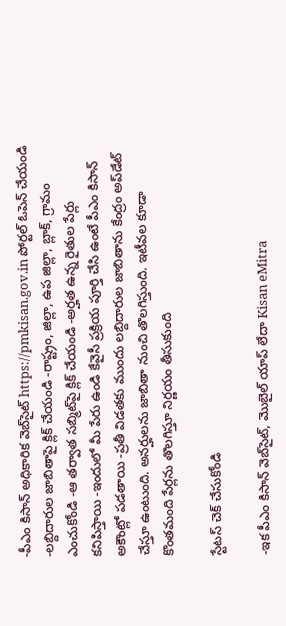-పీఎం కిసాన్ అధికారిక వెబ్‌సైట్ https://pmkisan.gov.in పోర్టల్ ఓపెన్ చేయండి -లబ్దిదారుల జాబితాపై క్లిక్ చేయండి -రాష్ట్రం, జిల్లా, ఉప జిల్లా, బ్లాక్, గ్రామం ఎంచుకోండి -ఆ తర్వాత సబ్మిట్‌పై క్లిక్ చేయండి -అర్హత ఉన్న రైతుల పేర్లు కనిపిస్తాయి -ఇందులో మీ పేరు ఉండి కేవైసీ ప్రక్రియ పూర్తి చేసి ఉంటే పీఎం కిసాన్ అకౌంట్లో పడతాయి -ప్రతీ విడతకు ముందు లబ్దిదారుల జాబితాను కేంద్రం అప్‌డేట్ చేస్తూ ఉంటుంది. అనర్హులను జాబితా నుంచి తొలగిస్తుంది. ఇటీవల కూడా కొంతమంది పేర్లను తొలగిస్తూ నిర్ణయం తీసుకుంది

స్టేటస్ చెక్ చేసుకోండి

-ఇక పీఎం కిసాన్ వెబ్‌సైట్, మొబైల్ యాప్ లేదా Kisan eMitra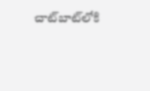చాట్‌బాట్‌లోకి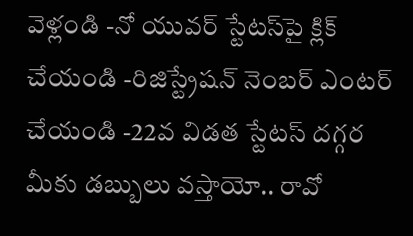వెళ్లండి -నో యువర్ స్టేటస్‌పై క్లిక్ చేయండి -రిజిస్ట్రేషన్ నెంబర్ ఎంటర్ చేయండి -22వ విడత స్టేటస్ దగ్గర మీకు డబ్బులు వస్తాయో.. రావో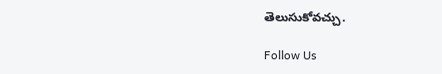తెలుసుకోవచ్చు.

Follow Us